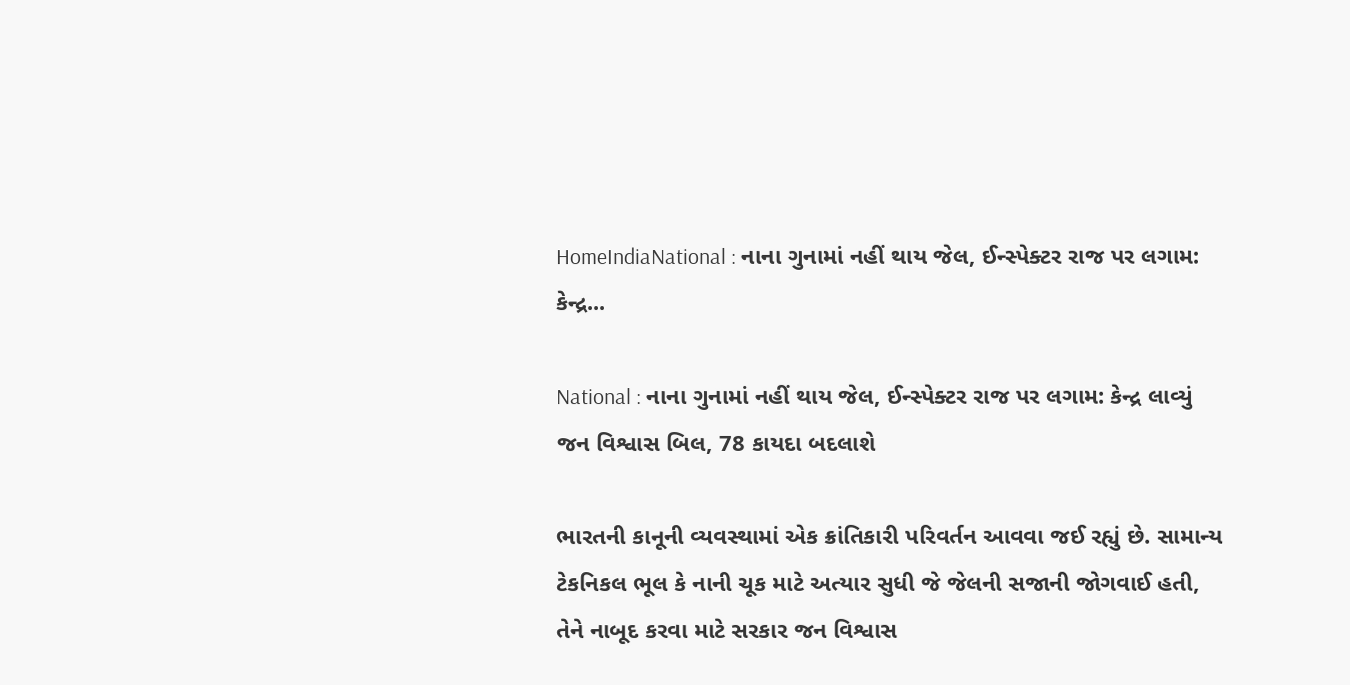HomeIndiaNational : નાના ગુનામાં નહીં થાય જેલ, ઈન્સ્પેક્ટર રાજ પર લગામ: કેન્દ્ર...

National : નાના ગુનામાં નહીં થાય જેલ, ઈન્સ્પેક્ટર રાજ પર લગામ: કેન્દ્ર લાવ્યું જન વિશ્વાસ બિલ, 78 કાયદા બદલાશે

ભારતની કાનૂની વ્યવસ્થામાં એક ક્રાંતિકારી પરિવર્તન આવવા જઈ રહ્યું છે. સામાન્ય ટેકનિકલ ભૂલ કે નાની ચૂક માટે અત્યાર સુધી જે જેલની સજાની જોગવાઈ હતી, તેને નાબૂદ કરવા માટે સરકાર જન વિશ્વાસ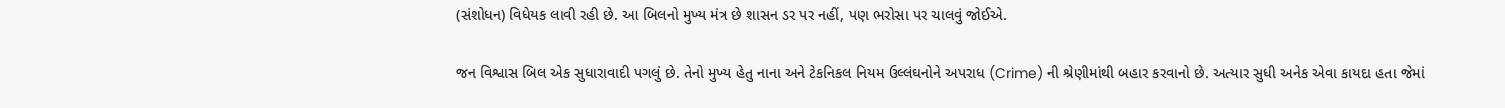(સંશોધન) વિધેયક લાવી રહી છે. આ બિલનો મુખ્ય મંત્ર છે શાસન ડર પર નહીં, પણ ભરોસા પર ચાલવું જોઈએ.

જન વિશ્વાસ બિલ એક સુધારાવાદી પગલું છે. તેનો મુખ્ય હેતુ નાના અને ટેકનિકલ નિયમ ઉલ્લંઘનોને અપરાધ (Crime) ની શ્રેણીમાંથી બહાર કરવાનો છે. અત્યાર સુધી અનેક એવા કાયદા હતા જેમાં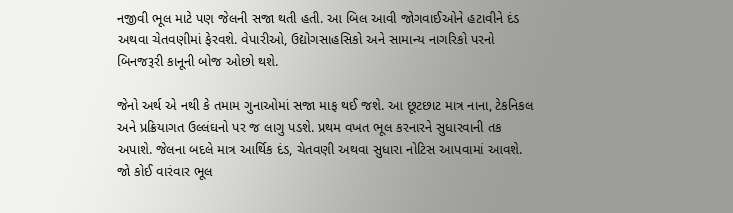નજીવી ભૂલ માટે પણ જેલની સજા થતી હતી. આ બિલ આવી જોગવાઈઓને હટાવીને દંડ અથવા ચેતવણીમાં ફેરવશે. વેપારીઓ, ઉદ્યોગસાહસિકો અને સામાન્ય નાગરિકો પરનો બિનજરૂરી કાનૂની બોજ ઓછો થશે.

જેનો અર્થ એ નથી કે તમામ ગુનાઓમાં સજા માફ થઈ જશે. આ છૂટછાટ માત્ર નાના, ટેકનિકલ અને પ્રક્રિયાગત ઉલ્લંઘનો પર જ લાગુ પડશે. પ્રથમ વખત ભૂલ કરનારને સુધારવાની તક અપાશે. જેલના બદલે માત્ર આર્થિક દંડ, ચેતવણી અથવા સુધારા નોટિસ આપવામાં આવશે. જો કોઈ વારંવાર ભૂલ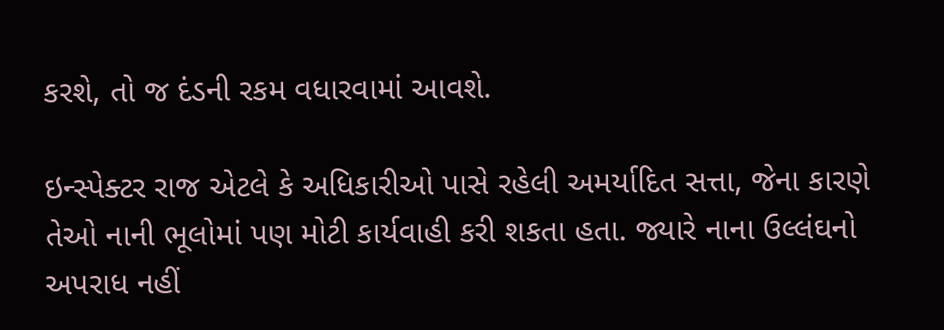કરશે, તો જ દંડની રકમ વધારવામાં આવશે.

ઇન્સ્પેક્ટર રાજ એટલે કે અધિકારીઓ પાસે રહેલી અમર્યાદિત સત્તા, જેના કારણે તેઓ નાની ભૂલોમાં પણ મોટી કાર્યવાહી કરી શકતા હતા. જ્યારે નાના ઉલ્લંઘનો અપરાધ નહીં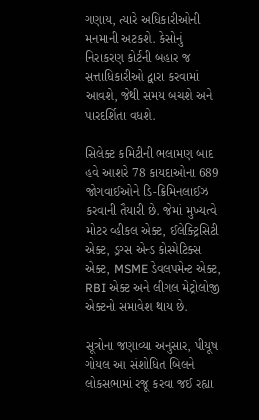ગણાય, ત્યારે અધિકારીઓની મનમાની અટકશે. કેસોનું નિરાકરણ કોર્ટની બહાર જ સત્તાધિકારીઓ દ્વારા કરવામાં આવશે, જેથી સમય બચશે અને પારદર્શિતા વધશે.

સિલેક્ટ કમિટીની ભલામણ બાદ હવે આશરે 78 કાયદાઓના 689 જોગવાઈઓને ડિ-ક્રિમિનલાઈઝ કરવાની તૈયારી છે. જેમાં મુખ્યત્વે મોટર વ્હીકલ એક્ટ, ઈલેક્ટ્રિસિટી એક્ટ, ડ્રગ્સ એન્ડ કોસ્મેટિક્સ એક્ટ, MSME ડેવલપમેન્ટ એક્ટ, RBI એક્ટ અને લીગલ મેટ્રોલોજી એક્ટનો સમાવેશ થાય છે.

સૂત્રોના જણાવ્યા અનુસાર, પીયૂષ ગોયલ આ સંશોધિત બિલને લોકસભામાં રજૂ કરવા જઈ રહ્યા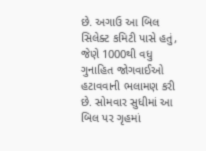છે. અગાઉ આ બિલ સિલેક્ટ કમિટી પાસે હતું, જેણે 1000થી વધુ ગુનાહિત જોગવાઈઓ હટાવવાની ભલામણ કરી છે. સોમવાર સુધીમાં આ બિલ પર ગૃહમાં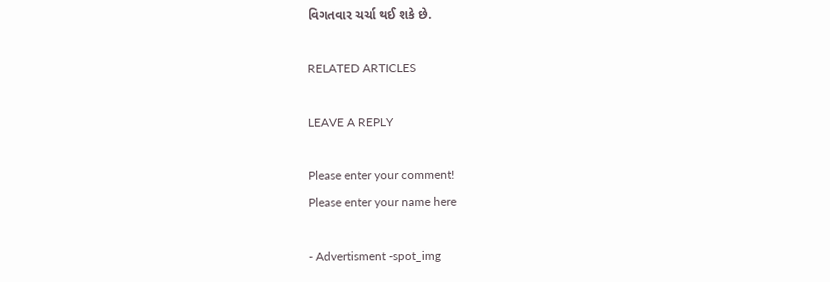વિગતવાર ચર્ચા થઈ શકે છે.

RELATED ARTICLES

LEAVE A REPLY

Please enter your comment!
Please enter your name here

- Advertisment -spot_img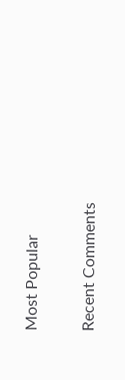Most Popular

Recent Comments